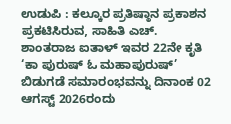ಉಡುಪಿ : ಕಲ್ಕೂರ ಪ್ರತಿಷ್ಠಾನ ಪ್ರಕಾಶನ ಪ್ರಕಟಿಸಿರುವ, ಸಾಹಿತಿ ಎಚ್. ಶಾಂತರಾಜ ಐತಾಳ್ ಇವರ 22ನೇ ಕೃತಿ ‘ಕಾ ಪುರುಷ್ ಓ ಮಹಾಪುರುಷ್’ ಬಿಡುಗಡೆ ಸಮಾರಂಭವನ್ನು ದಿನಾಂಕ 02 ಆಗಸ್ಟ್ 2026ರಂದು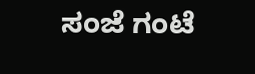ಸಂಜೆ ಗಂಟೆ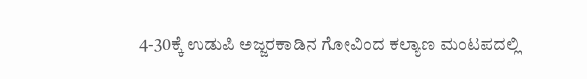4-30ಕ್ಕೆ ಉಡುಪಿ ಅಜ್ಜರಕಾಡಿನ ಗೋವಿಂದ ಕಲ್ಯಾಣ ಮಂಟಪದಲ್ಲಿ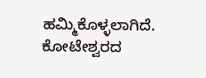ಹಮ್ಮಿಕೊಳ್ಳಲಾಗಿದೆ.
ಕೋಟೇಶ್ವರದ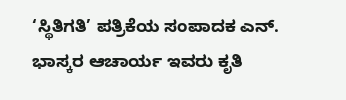‘ಸ್ಥಿತಿಗತಿ’ ಪತ್ರಿಕೆಯ ಸಂಪಾದಕ ಎನ್. ಭಾಸ್ಕರ ಆಚಾರ್ಯ ಇವರು ಕೃತಿ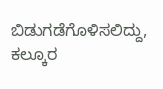ಬಿಡುಗಡೆಗೊಳಿಸಲಿದ್ದು, ಕಲ್ಕೂರ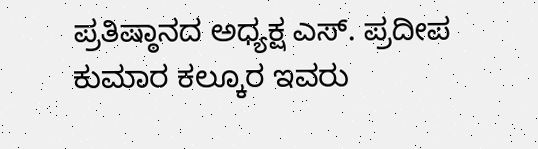ಪ್ರತಿಷ್ಠಾನದ ಅಧ್ಯಕ್ಷ ಎಸ್. ಪ್ರದೀಪ ಕುಮಾರ ಕಲ್ಕೂರ ಇವರು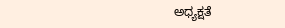ಅಧ್ಯಕ್ಷತೆ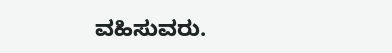ವಹಿಸುವರು.